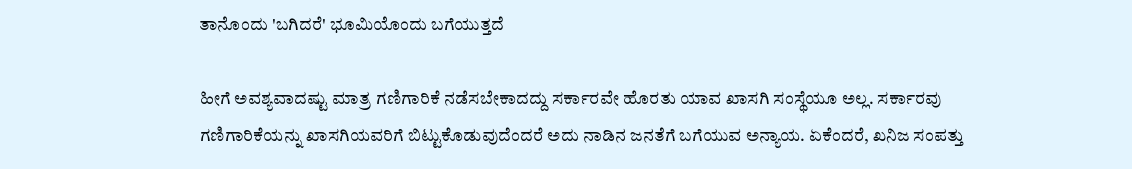ತಾನೊಂದು 'ಬಗಿದರೆ' ಭೂಮಿಯೊಂದು ಬಗೆಯುತ್ತದೆ

ಹೀಗೆ ಅವಶ್ಯವಾದಷ್ಟು ಮಾತ್ರ ಗಣಿಗಾರಿಕೆ ನಡೆಸಬೇಕಾದದ್ದು ಸರ್ಕಾರವೇ ಹೊರತು ಯಾವ ಖಾಸಗಿ ಸಂಸ್ಥೆಯೂ ಅಲ್ಲ. ಸರ್ಕಾರವು ಗಣಿಗಾರಿಕೆಯನ್ನು ಖಾಸಗಿಯವರಿಗೆ ಬಿಟ್ಟುಕೊಡುವುದೆಂದರೆ ಅದು ನಾಡಿನ ಜನತೆಗೆ ಬಗೆಯುವ ಅನ್ಯಾಯ. ಏಕೆಂದರೆ, ಖನಿಜ ಸಂಪತ್ತು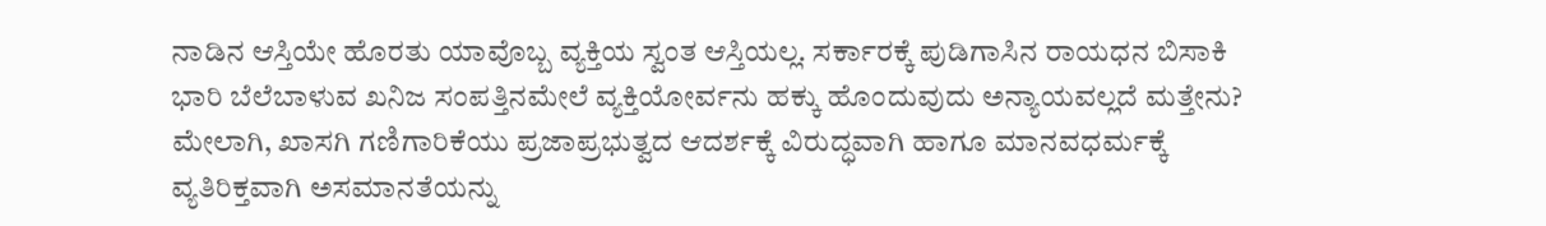ನಾಡಿನ ಆಸ್ತಿಯೇ ಹೊರತು ಯಾವೊಬ್ಬ ವ್ಯಕ್ತಿಯ ಸ್ವಂತ ಆಸ್ತಿಯಲ್ಲ. ಸರ್ಕಾರಕ್ಕೆ ಪುಡಿಗಾಸಿನ ರಾಯಧನ ಬಿಸಾಕಿ ಭಾರಿ ಬೆಲೆಬಾಳುವ ಖನಿಜ ಸಂಪತ್ತಿನಮೇಲೆ ವ್ಯಕ್ತಿಯೋರ್ವನು ಹಕ್ಕು ಹೊಂದುವುದು ಅನ್ಯಾಯವಲ್ಲದೆ ಮತ್ತೇನು?
ಮೇಲಾಗಿ, ಖಾಸಗಿ ಗಣಿಗಾರಿಕೆಯು ಪ್ರಜಾಪ್ರಭುತ್ವದ ಆದರ್ಶಕ್ಕೆ ವಿರುದ್ಧವಾಗಿ ಹಾಗೂ ಮಾನವಧರ್ಮಕ್ಕೆ ವ್ಯತಿರಿಕ್ತವಾಗಿ ಅಸಮಾನತೆಯನ್ನು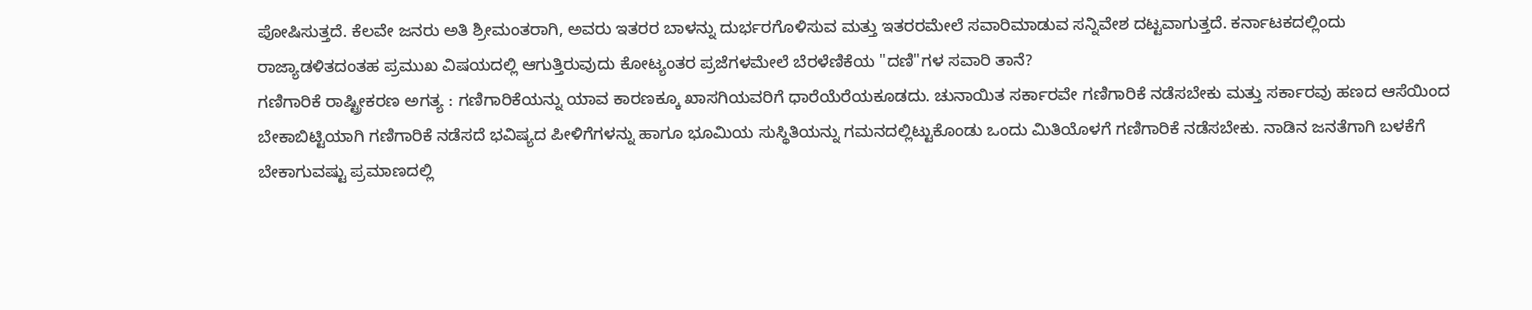ಪೋಷಿಸುತ್ತದೆ. ಕೆಲವೇ ಜನರು ಅತಿ ಶ್ರೀಮಂತರಾಗಿ, ಅವರು ಇತರರ ಬಾಳನ್ನು ದುರ್ಭರಗೊಳಿಸುವ ಮತ್ತು ಇತರರಮೇಲೆ ಸವಾರಿಮಾಡುವ ಸನ್ನಿವೇಶ ದಟ್ಟವಾಗುತ್ತದೆ. ಕರ್ನಾಟಕದಲ್ಲಿಂದು ರಾಜ್ಯಾಡಳಿತದಂತಹ ಪ್ರಮುಖ ವಿಷಯದಲ್ಲಿ ಆಗುತ್ತಿರುವುದು ಕೋಟ್ಯಂತರ ಪ್ರಜೆಗಳಮೇಲೆ ಬೆರಳೆಣಿಕೆಯ "ದಣಿ"ಗಳ ಸವಾರಿ ತಾನೆ?
ಗಣಿಗಾರಿಕೆ ರಾಷ್ಟ್ರೀಕರಣ ಅಗತ್ಯ : ಗಣಿಗಾರಿಕೆಯನ್ನು ಯಾವ ಕಾರಣಕ್ಕೂ ಖಾಸಗಿಯವರಿಗೆ ಧಾರೆಯೆರೆಯಕೂಡದು. ಚುನಾಯಿತ ಸರ್ಕಾರವೇ ಗಣಿಗಾರಿಕೆ ನಡೆಸಬೇಕು ಮತ್ತು ಸರ್ಕಾರವು ಹಣದ ಆಸೆಯಿಂದ ಬೇಕಾಬಿಟ್ಟಿಯಾಗಿ ಗಣಿಗಾರಿಕೆ ನಡೆಸದೆ ಭವಿಷ್ಯದ ಪೀಳಿಗೆಗಳನ್ನು ಹಾಗೂ ಭೂಮಿಯ ಸುಸ್ಥಿತಿಯನ್ನು ಗಮನದಲ್ಲಿಟ್ಟುಕೊಂಡು ಒಂದು ಮಿತಿಯೊಳಗೆ ಗಣಿಗಾರಿಕೆ ನಡೆಸಬೇಕು. ನಾಡಿನ ಜನತೆಗಾಗಿ ಬಳಕೆಗೆ ಬೇಕಾಗುವಷ್ಟು ಪ್ರಮಾಣದಲ್ಲಿ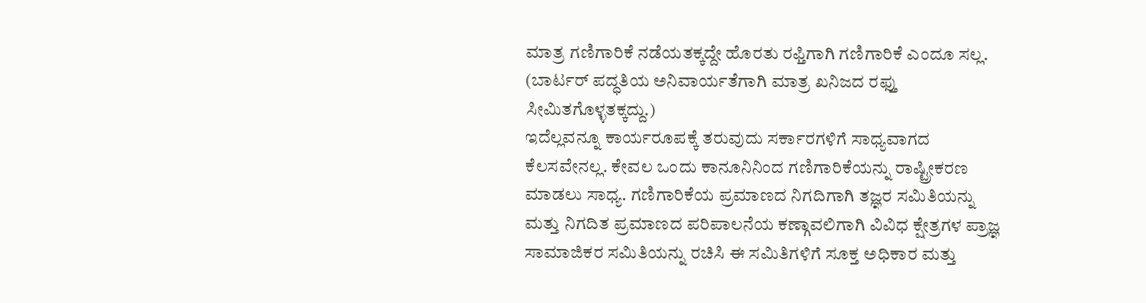ಮಾತ್ರ ಗಣಿಗಾರಿಕೆ ನಡೆಯತಕ್ಕದ್ದೇ ಹೊರತು ರಫ್ತಿಗಾಗಿ ಗಣಿಗಾರಿಕೆ ಎಂದೂ ಸಲ್ಲ. (ಬಾರ್ಟರ್ ಪದ್ಧತಿಯ ಅನಿವಾರ್ಯತೆಗಾಗಿ ಮಾತ್ರ ಖನಿಜದ ರಫ್ತು ಸೀಮಿತಗೊಳ್ಳತಕ್ಕದ್ದು.)
ಇದೆಲ್ಲವನ್ನೂ ಕಾರ್ಯರೂಪಕ್ಕೆ ತರುವುದು ಸರ್ಕಾರಗಳಿಗೆ ಸಾಧ್ಯವಾಗದ ಕೆಲಸವೇನಲ್ಲ. ಕೇವಲ ಒಂದು ಕಾನೂನಿನಿಂದ ಗಣಿಗಾರಿಕೆಯನ್ನು ರಾಷ್ಟ್ರೀಕರಣ ಮಾಡಲು ಸಾಧ್ಯ. ಗಣಿಗಾರಿಕೆಯ ಪ್ರಮಾಣದ ನಿಗದಿಗಾಗಿ ತಜ್ಞರ ಸಮಿತಿಯನ್ನು ಮತ್ತು ನಿಗದಿತ ಪ್ರಮಾಣದ ಪರಿಪಾಲನೆಯ ಕಣ್ಗಾವಲಿಗಾಗಿ ವಿವಿಧ ಕ್ಷೇತ್ರಗಳ ಪ್ರಾಜ್ಞ ಸಾಮಾಜಿಕರ ಸಮಿತಿಯನ್ನು ರಚಿಸಿ ಈ ಸಮಿತಿಗಳಿಗೆ ಸೂಕ್ತ ಅಧಿಕಾರ ಮತ್ತು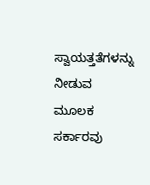ಸ್ವಾಯತ್ತತೆಗಳನ್ನು ನೀಡುವ ಮೂಲಕ ಸರ್ಕಾರವು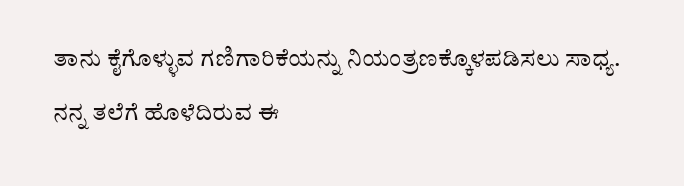ತಾನು ಕೈಗೊಳ್ಳುವ ಗಣಿಗಾರಿಕೆಯನ್ನು ನಿಯಂತ್ರಣಕ್ಕೊಳಪಡಿಸಲು ಸಾಧ್ಯ.
ನನ್ನ ತಲೆಗೆ ಹೊಳೆದಿರುವ ಈ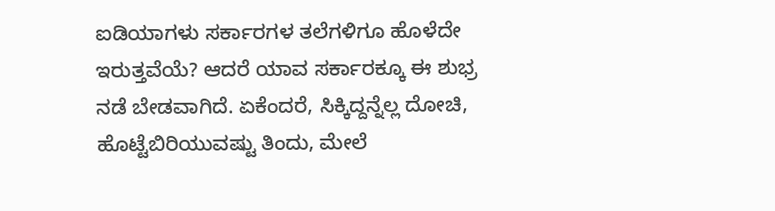ಐಡಿಯಾಗಳು ಸರ್ಕಾರಗಳ ತಲೆಗಳಿಗೂ ಹೊಳೆದೇ ಇರುತ್ತವೆಯೆ? ಆದರೆ ಯಾವ ಸರ್ಕಾರಕ್ಕೂ ಈ ಶುಭ್ರ ನಡೆ ಬೇಡವಾಗಿದೆ. ಏಕೆಂದರೆ, ಸಿಕ್ಕಿದ್ದನ್ನೆಲ್ಲ ದೋಚಿ, ಹೊಟ್ಟೆಬಿರಿಯುವಷ್ಟು ತಿಂದು, ಮೇಲೆ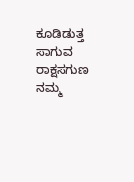ಕೂಡಿಡುತ್ತ ಸಾಗುವ ರಾಕ್ಷಸಗುಣ ನಮ್ಮ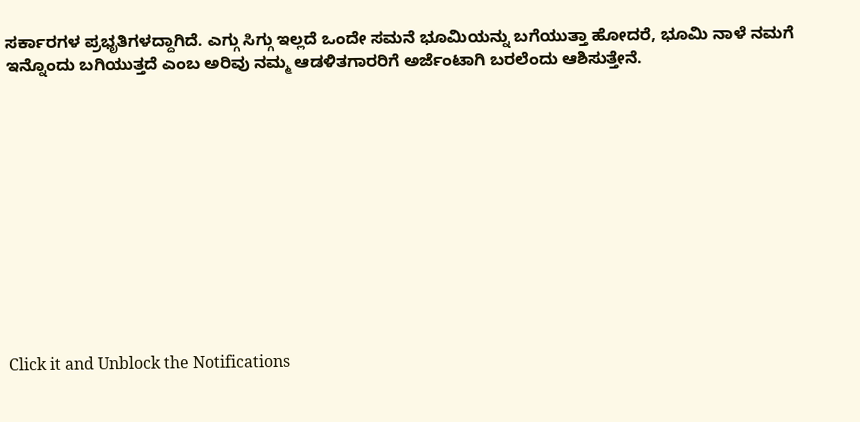ಸರ್ಕಾರಗಳ ಪ್ರಭೃತಿಗಳದ್ದಾಗಿದೆ. ಎಗ್ಗು ಸಿಗ್ಗು ಇಲ್ಲದೆ ಒಂದೇ ಸಮನೆ ಭೂಮಿಯನ್ನು ಬಗೆಯುತ್ತಾ ಹೋದರೆ, ಭೂಮಿ ನಾಳೆ ನಮಗೆ ಇನ್ನೊಂದು ಬಗಿಯುತ್ತದೆ ಎಂಬ ಅರಿವು ನಮ್ಮ ಆಡಳಿತಗಾರರಿಗೆ ಅರ್ಜೆಂಟಾಗಿ ಬರಲೆಂದು ಆಶಿಸುತ್ತೇನೆ.












Click it and Unblock the Notifications